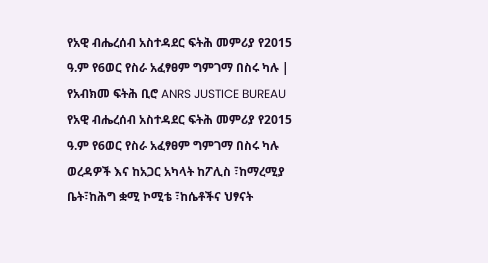የአዊ ብሔረሰብ አስተዳደር ፍትሕ መምሪያ የ2015 ዓ.ም የ6ወር የስራ አፈፃፀም ግምገማ በስሩ ካሉ | የአብክመ ፍትሕ ቢሮ ANRS JUSTICE BUREAU
የአዊ ብሔረሰብ አስተዳደር ፍትሕ መምሪያ የ2015 ዓ.ም የ6ወር የስራ አፈፃፀም ግምገማ በስሩ ካሉ ወረዳዎች እና ከአጋር አካላት ከፖሊስ ፣ከማረሚያ ቤት፣ከሕግ ቋሚ ኮሚቴ ፣ከሴቶችና ህፃናት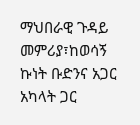ማህበራዊ ጉዳይ መምሪያ፣ከወሳኝ ኩነት ቡድንና አጋር አካላት ጋር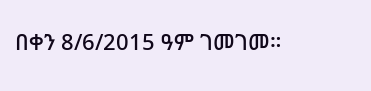በቀን 8/6/2015 ዓም ገመገመ።